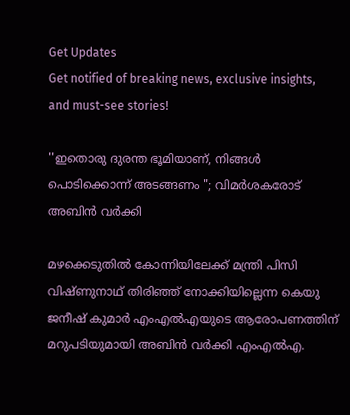Get Updates
Get notified of breaking news, exclusive insights, and must-see stories!

''ഇതൊരു ദുരന്ത ഭൂമിയാണ്, നിങ്ങൾ പൊടിക്കൊന്ന് അടങ്ങണം "; വിമർശകരോട് അബിൻ വർക്കി

മഴക്കെടുതിൽ കോന്നിയിലേക്ക് മന്ത്രി പിസി വിഷ്ണുനാഥ് തിരിഞ്ഞ് നോക്കിയില്ലെന്ന കെയു ജനീഷ് കുമാർ എംഎൽഎയുടെ ആരോപണത്തിന് മറുപടിയുമായി അബിൻ വർക്കി എംഎൽഎ.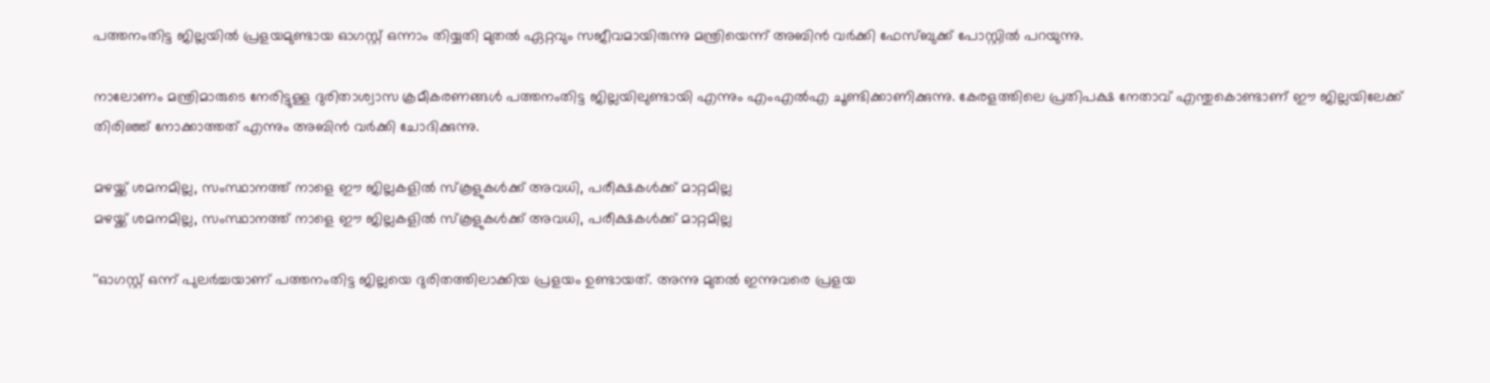പത്തനംതിട്ട ജില്ലയിൽ പ്രളയമുണ്ടായ ഓഗസ്റ്റ് ഒന്നാം തിയ്യതി മുതൽ ഏറ്റവും സജീവമായിരുന്നു മന്ത്രിയെന്ന് അബിൻ വർക്കി ഫേസ്ബുക്ക് പോസ്റ്റിൽ പറയുന്നു.

നാലോണം മന്ത്രിമാരുടെ നേരിട്ടുള്ള ദുരിതാശ്വാസ ക്രമീകരണങ്ങൾ പത്തനംതിട്ട ജില്ലയിലുണ്ടായി എന്നും എംഎൽഎ ചൂണ്ടിക്കാണിക്കുന്നു. കേരളത്തിലെ പ്രതിപക്ഷ നേതാവ് എന്തുകൊണ്ടാണ് ഈ ജില്ലയിലേക്ക് തിരിഞ്ഞ് നോക്കാത്തത് എന്നും അബിൻ വർക്കി ചോദിക്കുന്നു.

മഴയ്ക്ക് ശമനമില്ല, സംസ്ഥാനത്ത് നാളെ ഈ ജില്ലകളിൽ സ്കൂളുകൾക്ക് അവധി, പരീക്ഷകൾക്ക് മാറ്റമില്ല
മഴയ്ക്ക് ശമനമില്ല, സംസ്ഥാനത്ത് നാളെ ഈ ജില്ലകളിൽ സ്കൂളുകൾക്ക് അവധി, പരീക്ഷകൾക്ക് മാറ്റമില്ല

''ഓഗസ്റ്റ് ഒന്ന് പുലർച്ചയാണ് പത്തനംതിട്ട ജില്ലയെ ദുരിതത്തിലാക്കിയ പ്രളയം ഉണ്ടായത്. അന്നു മുതൽ ഇന്നുവരെ പ്രളയ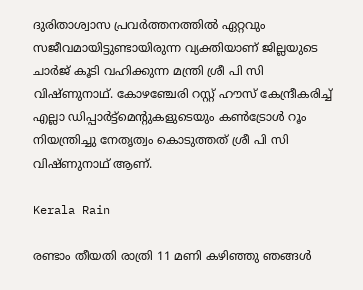ദുരിതാശ്വാസ പ്രവർത്തനത്തിൽ ഏറ്റവും സജീവമായിട്ടുണ്ടായിരുന്ന വ്യക്തിയാണ് ജില്ലയുടെ ചാർജ് കൂടി വഹിക്കുന്ന മന്ത്രി ശ്രീ പി സി വിഷ്ണുനാഥ്. കോഴഞ്ചേരി റസ്റ്റ് ഹൗസ് കേന്ദ്രീകരിച്ച് എല്ലാ ഡിപ്പാർട്ട്മെന്റുകളുടെയും കൺട്രോൾ റൂം നിയന്ത്രിച്ചു നേതൃത്വം കൊടുത്തത് ശ്രീ പി സി വിഷ്ണുനാഥ് ആണ്.

Kerala Rain

രണ്ടാം തീയതി രാത്രി 11 മണി കഴിഞ്ഞു ഞങ്ങൾ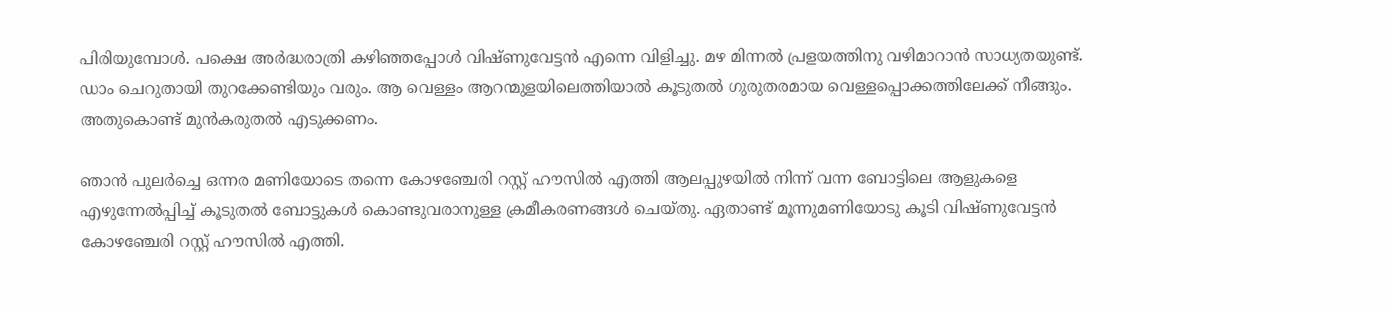പിരിയുമ്പോൾ. പക്ഷെ അർദ്ധരാത്രി കഴിഞ്ഞപ്പോൾ വിഷ്ണുവേട്ടൻ എന്നെ വിളിച്ചു. മഴ മിന്നൽ പ്രളയത്തിനു വഴിമാറാൻ സാധ്യതയുണ്ട്. ഡാം ചെറുതായി തുറക്കേണ്ടിയും വരും. ആ വെള്ളം ആറന്മുളയിലെത്തിയാൽ കൂടുതൽ ഗുരുതരമായ വെള്ളപ്പൊക്കത്തിലേക്ക് നീങ്ങും. അതുകൊണ്ട് മുൻകരുതൽ എടുക്കണം.

ഞാൻ പുലർച്ചെ ഒന്നര മണിയോടെ തന്നെ കോഴഞ്ചേരി റസ്റ്റ് ഹൗസിൽ എത്തി ആലപ്പുഴയിൽ നിന്ന് വന്ന ബോട്ടിലെ ആളുകളെ എഴുന്നേൽപ്പിച്ച് കൂടുതൽ ബോട്ടുകൾ കൊണ്ടുവരാനുള്ള ക്രമീകരണങ്ങൾ ചെയ്തു. ഏതാണ്ട് മൂന്നുമണിയോടു കൂടി വിഷ്ണുവേട്ടൻ കോഴഞ്ചേരി റസ്റ്റ് ഹൗസിൽ എത്തി.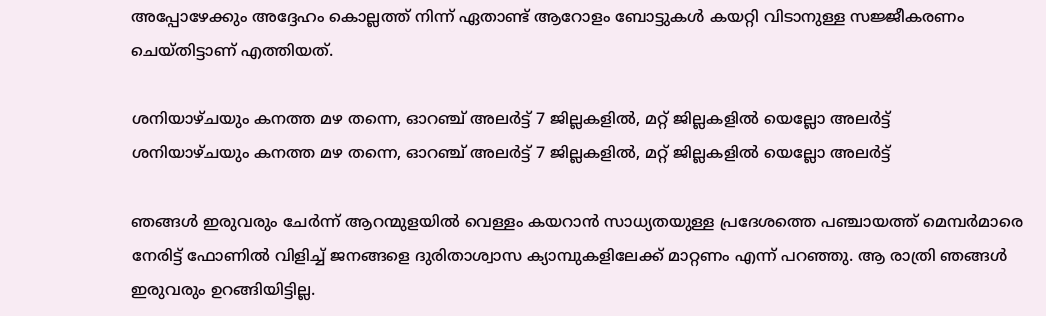അപ്പോഴേക്കും അദ്ദേഹം കൊല്ലത്ത് നിന്ന് ഏതാണ്ട് ആറോളം ബോട്ടുകൾ കയറ്റി വിടാനുള്ള സജ്ജീകരണം ചെയ്തിട്ടാണ് എത്തിയത്.

ശനിയാഴ്ചയും കനത്ത മഴ തന്നെ, ഓറഞ്ച് അലർട്ട് 7 ജില്ലകളിൽ, മറ്റ് ജില്ലകളിൽ യെല്ലോ അലർട്ട്
ശനിയാഴ്ചയും കനത്ത മഴ തന്നെ, ഓറഞ്ച് അലർട്ട് 7 ജില്ലകളിൽ, മറ്റ് ജില്ലകളിൽ യെല്ലോ അലർട്ട്

ഞങ്ങൾ ഇരുവരും ചേർന്ന് ആറന്മുളയിൽ വെള്ളം കയറാൻ സാധ്യതയുള്ള പ്രദേശത്തെ പഞ്ചായത്ത് മെമ്പർമാരെ നേരിട്ട് ഫോണിൽ വിളിച്ച് ജനങ്ങളെ ദുരിതാശ്വാസ ക്യാമ്പുകളിലേക്ക് മാറ്റണം എന്ന് പറഞ്ഞു. ആ രാത്രി ഞങ്ങൾ ഇരുവരും ഉറങ്ങിയിട്ടില്ല.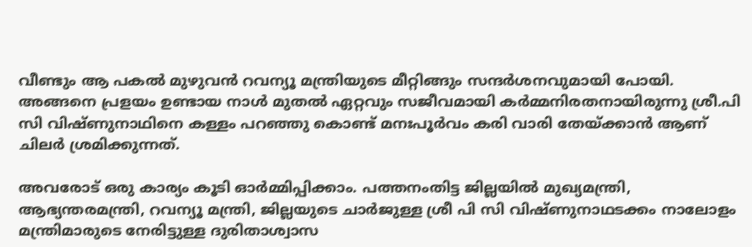വീണ്ടും ആ പകൽ മുഴുവൻ റവന്യൂ മന്ത്രിയുടെ മീറ്റിങ്ങും സന്ദർശനവുമായി പോയി. അങ്ങനെ പ്രളയം ഉണ്ടായ നാൾ മുതൽ ഏറ്റവും സജീവമായി കർമ്മനിരതനായിരുന്നു ശ്രീ.പി സി വിഷ്ണുനാഥിനെ കള്ളം പറഞ്ഞു കൊണ്ട് മനഃപൂർവം കരി വാരി തേയ്ക്കാൻ ആണ് ചിലർ ശ്രമിക്കുന്നത്.

അവരോട് ഒരു കാര്യം കൂടി ഓർമ്മിപ്പിക്കാം. പത്തനംതിട്ട ജില്ലയിൽ മുഖ്യമന്ത്രി, ആഭ്യന്തരമന്ത്രി, റവന്യൂ മന്ത്രി, ജില്ലയുടെ ചാർജുള്ള ശ്രീ പി സി വിഷ്ണുനാഥടക്കം നാലോളം മന്ത്രിമാരുടെ നേരിട്ടുള്ള ദുരിതാശ്വാസ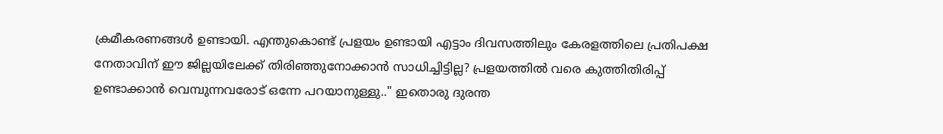ക്രമീകരണങ്ങൾ ഉണ്ടായി. എന്തുകൊണ്ട് പ്രളയം ഉണ്ടായി എട്ടാം ദിവസത്തിലും കേരളത്തിലെ പ്രതിപക്ഷ നേതാവിന് ഈ ജില്ലയിലേക്ക് തിരിഞ്ഞുനോക്കാൻ സാധിച്ചിട്ടില്ല? പ്രളയത്തിൽ വരെ കുത്തിതിരിപ്പ് ഉണ്ടാക്കാൻ വെമ്പുന്നവരോട് ഒന്നേ പറയാനുള്ളു.." ഇതൊരു ദുരന്ത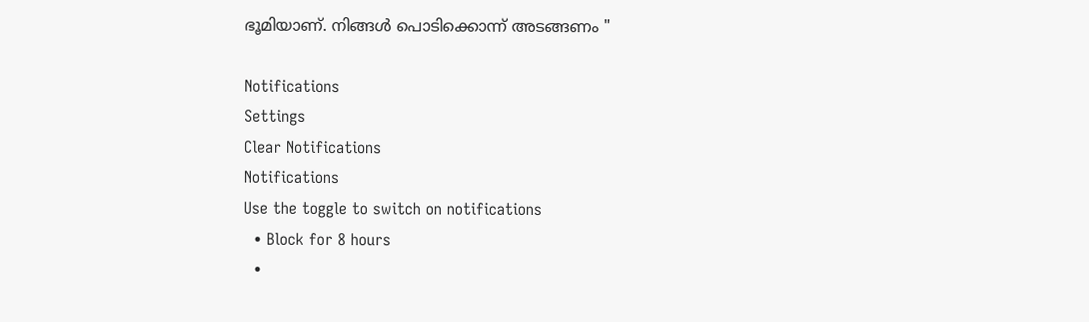ഭൂമിയാണ്. നിങ്ങൾ പൊടിക്കൊന്ന് അടങ്ങണം "

Notifications
Settings
Clear Notifications
Notifications
Use the toggle to switch on notifications
  • Block for 8 hours
  •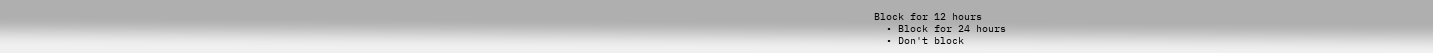Block for 12 hours
  • Block for 24 hours
  • Don't block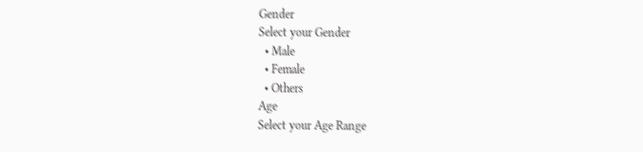Gender
Select your Gender
  • Male
  • Female
  • Others
Age
Select your Age Range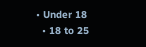• Under 18
  • 18 to 25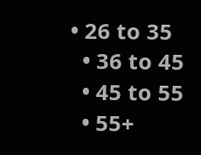• 26 to 35
  • 36 to 45
  • 45 to 55
  • 55+